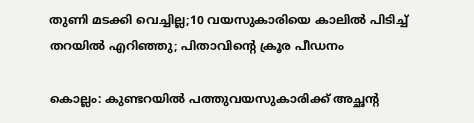തുണി മടക്കി വെച്ചില്ല;10 വയസുകാരിയെ കാലിൽ പിടിച്ച് തറയിൽ എറിഞ്ഞു; പിതാവിന്റെ ക്രൂര പീഡനം

കൊല്ലം: കുണ്ടറയില്‍ പത്തുവയസുകാരിക്ക് അച്ഛന്റ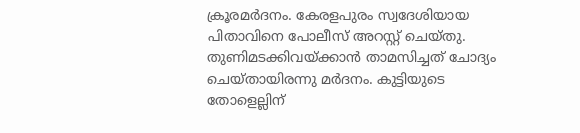ക്രൂരമര്‍ദനം. കേരളപുരം സ്വദേശിയായ പിതാവിനെ പോലീസ് അറസ്റ്റ് ചെയ്തു. തുണിമടക്കിവയ്ക്കാന്‍ താമസിച്ചത് ചോദ്യം ചെയ്തായിരന്നു മര്‍ദനം. കുട്ടിയുടെ തോളെല്ലിന്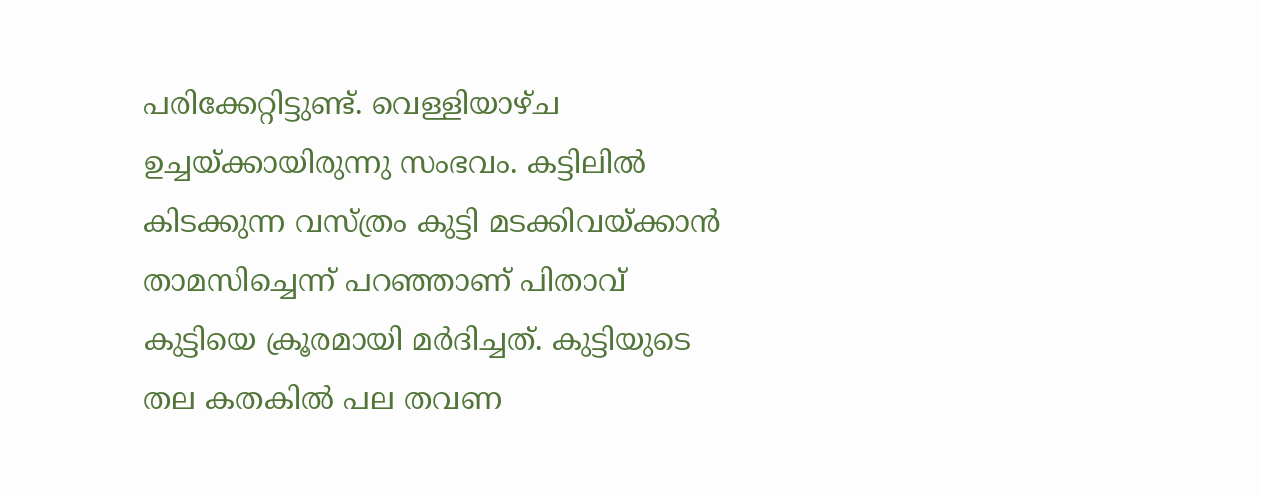പരിക്കേറ്റിട്ടുണ്ട്. വെള്ളിയാഴ്ച ഉച്ചയ്ക്കായിരുന്നു സംഭവം. കട്ടിലില്‍ കിടക്കുന്ന വസ്ത്രം കുട്ടി മടക്കിവയ്ക്കാന്‍ താമസിച്ചെന്ന് പറഞ്ഞാണ് പിതാവ് കുട്ടിയെ ക്രൂരമായി മര്‍ദിച്ചത്. കുട്ടിയുടെ തല കതകില്‍ പല തവണ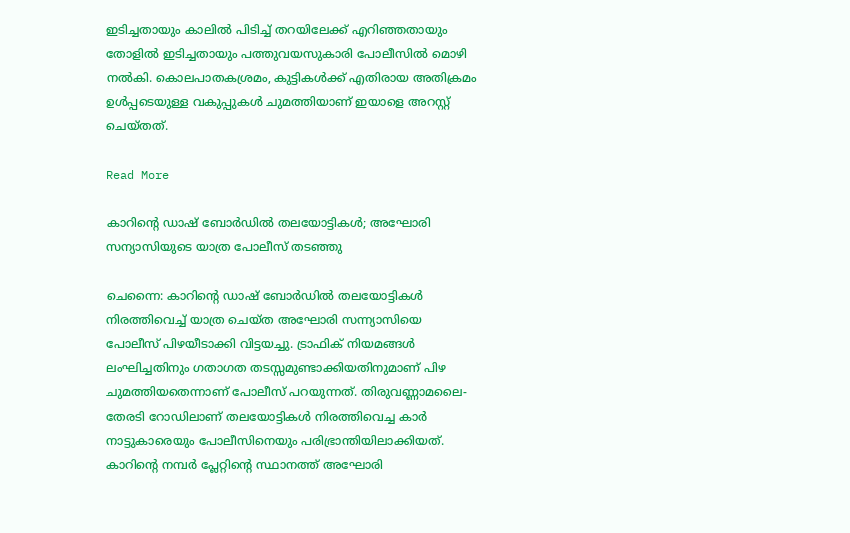ഇടിച്ചതായും കാലില്‍ പിടിച്ച്‌ തറയിലേക്ക് എറിഞ്ഞതായും തോളില്‍ ഇടിച്ചതായും പത്തുവയസുകാരി പോലീസില്‍ മൊഴി നല്‍കി. കൊലപാതകശ്രമം, കുട്ടികള്‍ക്ക് എതിരായ അതിക്രമം ഉള്‍പ്പടെയുള്ള വകുപ്പുകള്‍ ചുമത്തിയാണ് ഇയാളെ അറസ്റ്റ് ചെയ്തത്.

Read More

കാറിന്റെ ഡാഷ് ബോർഡിൽ തലയോട്ടികൾ; അഘോരി സന്യാസിയുടെ യാത്ര പോലീസ് തടഞ്ഞു

ചെന്നൈ: കാറിന്റെ ഡാഷ് ബോര്‍ഡില്‍ തലയോട്ടികള്‍ നിരത്തിവെച്ച്‌ യാത്ര ചെയ്ത അഘോരി സന്ന്യാസിയെ പോലീസ് പിഴയീടാക്കി വിട്ടയച്ചു. ട്രാഫിക് നിയമങ്ങള്‍ ലംഘിച്ചതിനും ഗതാഗത തടസ്സമുണ്ടാക്കിയതിനുമാണ് പിഴ ചുമത്തിയതെന്നാണ് പോലീസ് പറയുന്നത്. തിരുവണ്ണാമലൈ-തേരടി റോഡിലാണ് തലയോട്ടികള്‍ നിരത്തിവെച്ച കാര്‍ നാട്ടുകാരെയും പോലീസിനെയും പരിഭ്രാന്തിയിലാക്കിയത്. കാറിന്റെ നമ്പര്‍ പ്ലേറ്റിന്റെ സ്ഥാനത്ത് അഘോരി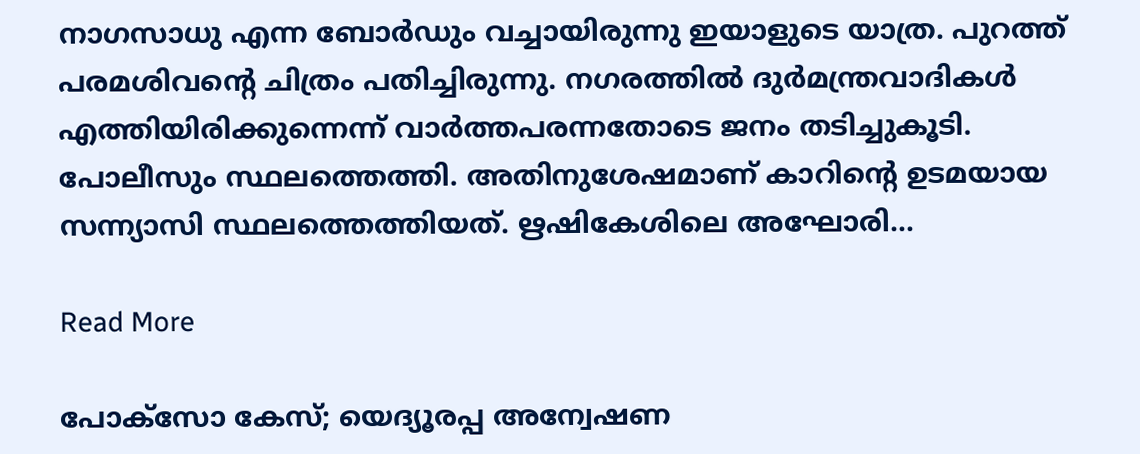നാഗസാധു എന്ന ബോർഡും വച്ചായിരുന്നു ഇയാളുടെ യാത്ര. പുറത്ത് പരമശിവന്റെ ചിത്രം പതിച്ചിരുന്നു. നഗരത്തില്‍ ദുര്‍മന്ത്രവാദികള്‍ എത്തിയിരിക്കുന്നെന്ന് വാര്‍ത്തപരന്നതോടെ ജനം തടിച്ചുകൂടി. പോലീസും സ്ഥലത്തെത്തി. അതിനുശേഷമാണ് കാറിന്റെ ഉടമയായ സന്ന്യാസി സ്ഥലത്തെത്തിയത്. ഋഷികേശിലെ അഘോരി…

Read More

പോക്സോ കേസ്; യെദ്യൂരപ്പ അന്വേഷണ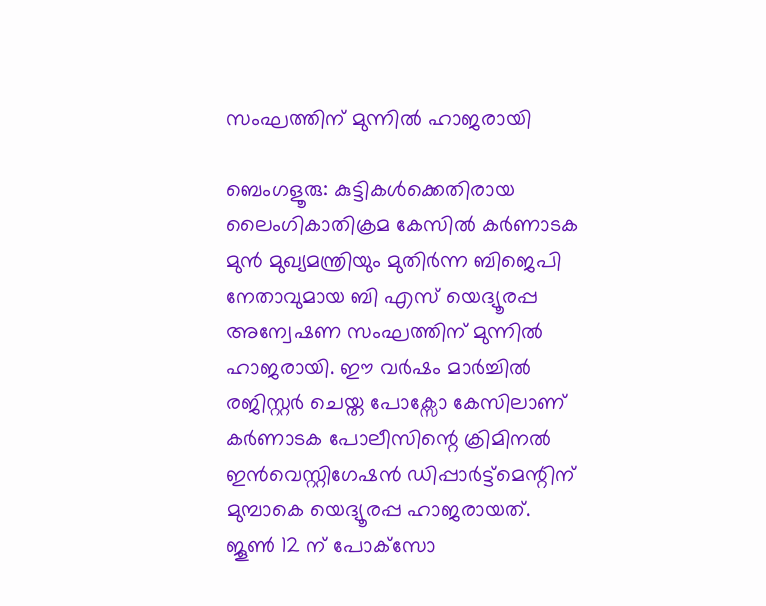സംഘത്തിന് മുന്നിൽ ഹാജരായി

ബെംഗളൂരു: കുട്ടികള്‍ക്കെതിരായ ലൈംഗികാതിക്രമ കേസില്‍ കർണാടക മുൻ മുഖ്യമന്ത്രിയും മുതിർന്ന ബിജെപി നേതാവുമായ ബി എസ് യെദ്യൂരപ്പ അന്വേഷണ സംഘത്തിന് മുന്നില്‍ ഹാജരായി. ഈ വർഷം മാർച്ചില്‍ രജിസ്റ്റർ ചെയ്ത പോക്സോ കേസിലാണ് കർണാടക പോലീസിന്റെ ക്രിമിനല്‍ ഇൻവെസ്റ്റിഗേഷൻ ഡിപ്പാർട്ട്‌മെന്റിന് മുമ്പാകെ യെദ്യൂരപ്പ ഹാജരായത്. ജൂണ്‍ 12 ന് പോക്‌സോ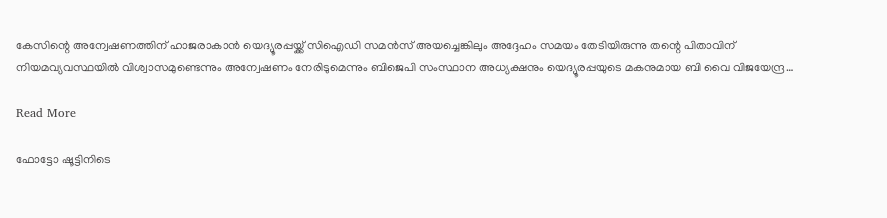കേസിന്റെ അന്വേഷണത്തിന് ഹാജരാകാൻ യെദ്യൂരപ്പയ്ക്ക് സിഐഡി സമൻസ് അയച്ചെങ്കിലും അദ്ദേഹം സമയം തേടിയിരുന്നു തന്റെ പിതാവിന് നിയമവ്യവസ്ഥയില്‍ വിശ്വാസമുണ്ടെന്നും അന്വേഷണം നേരിടുമെന്നും ബിജെപി സംസ്ഥാന അധ്യക്ഷനും യെദ്യൂരപ്പയുടെ മകനുമായ ബി വൈ വിജയേന്ദ്ര…

Read More

ഫോട്ടോ ഷൂട്ടിനിടെ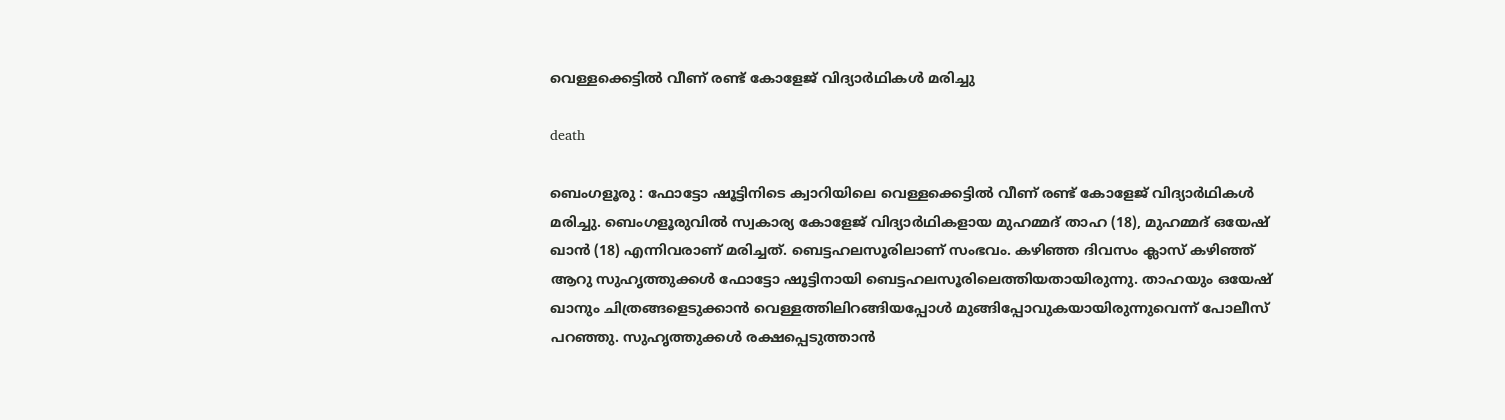വെള്ളക്കെട്ടിൽ വീണ് രണ്ട് കോളേജ് വിദ്യാർഥികൾ മരിച്ചു

death

ബെംഗളൂരു : ഫോട്ടോ ഷൂട്ടിനിടെ ക്വാറിയിലെ വെള്ളക്കെട്ടിൽ വീണ് രണ്ട് കോളേജ് വിദ്യാർഥികൾ മരിച്ചു. ബെംഗളൂരുവിൽ സ്വകാര്യ കോളേജ് വിദ്യാർഥികളായ മുഹമ്മദ് താഹ (18), മുഹമ്മദ് ഒയേഷ് ഖാൻ (18) എന്നിവരാണ് മരിച്ചത്. ബെട്ടഹലസൂരിലാണ് സംഭവം. കഴിഞ്ഞ ദിവസം ക്ലാസ് കഴിഞ്ഞ് ആറു സുഹൃത്തുക്കൾ ഫോട്ടോ ഷൂട്ടിനായി ബെട്ടഹലസൂരിലെത്തിയതായിരുന്നു. താഹയും ഒയേഷ് ഖാനും ചിത്രങ്ങളെടുക്കാൻ വെള്ളത്തിലിറങ്ങിയപ്പോൾ മുങ്ങിപ്പോവുകയായിരുന്നുവെന്ന് പോലീസ് പറഞ്ഞു. സുഹൃത്തുക്കൾ രക്ഷപ്പെടുത്താൻ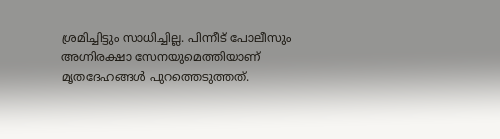ശ്രമിച്ചിട്ടും സാധിച്ചില്ല. പിന്നീട് പോലീസും അഗ്നിരക്ഷാ സേനയുമെത്തിയാണ് മൃതദേഹങ്ങൾ പുറത്തെടുത്തത്.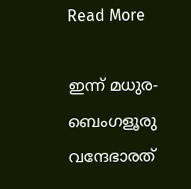Read More

ഇന്ന് മധുര-ബെംഗളൂരു വന്ദേഭാരത്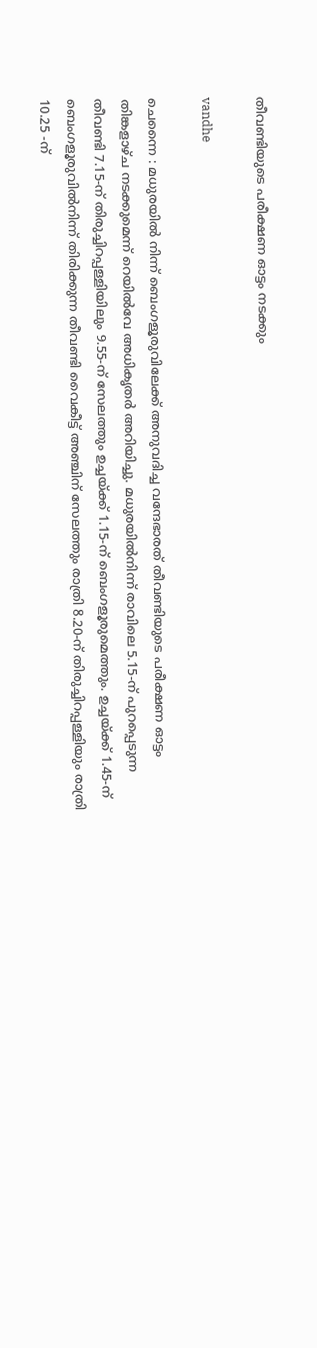തീവണ്ടിയുടെ പരീക്ഷണ ഓട്ടം നടക്കും

vandhe

ചെന്നൈ : മധുരയിൽ നിന്ന് ബെംഗളൂരുവിലേക്ക് അനുവദിച്ച വന്ദേഭാരത് തീവണ്ടിയുടെ പരീക്ഷണ ഓട്ടം തിങ്കളാഴ്ച നടക്കുമെന്ന് റെയിൽവേ അധികൃതർ അറിയിച്ചു. മധുരയിൽനിന്ന് രാവിലെ 5.15-ന് പുറപ്പെടുന്ന തീവണ്ടി 7.15-ന് തിരുച്ചിറപ്പള്ളിയിലും 9.55-ന് സേലത്തും ഉച്ചയ്ക്ക് 1.15-ന് ബെംഗളൂരുമെത്തും. ഉച്ചയ്ക്ക് 1.45-ന് ബെംഗളൂരുവിൽനിന്ന് തിരിക്കുന്ന തീവണ്ടി വൈകീട്ട് അഞ്ചിന് സേലത്തും രാത്രി 8.20-ന് തിരുച്ചിറപ്പള്ളിയും രാത്രി 10.25 -ന്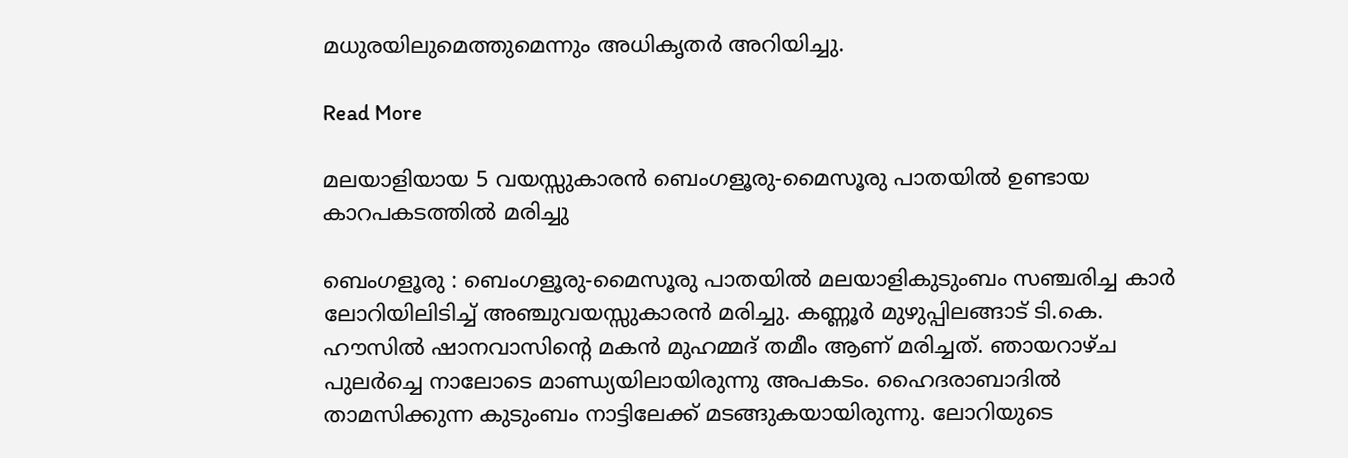മധുരയിലുമെത്തുമെന്നും അധികൃതർ അറിയിച്ചു.

Read More

മലയാളിയായ 5 വയസ്സുകാരൻ ബെംഗളൂരു-മൈസൂരു പാതയിൽ ഉണ്ടായ കാറപകടത്തിൽ മരിച്ചു

ബെംഗളൂരു : ബെംഗളൂരു-മൈസൂരു പാതയിൽ മലയാളികുടുംബം സഞ്ചരിച്ച കാർ ലോറിയിലിടിച്ച് അഞ്ചുവയസ്സുകാരൻ മരിച്ചു. കണ്ണൂർ മുഴുപ്പിലങ്ങാട് ടി.കെ. ഹൗസിൽ ഷാനവാസിന്റെ മകൻ മുഹമ്മദ് തമീം ആണ് മരിച്ചത്. ഞായറാഴ്ച പുലർച്ചെ നാലോടെ മാണ്ഡ്യയിലായിരുന്നു അപകടം. ഹൈദരാബാദിൽ താമസിക്കുന്ന കുടുംബം നാട്ടിലേക്ക് മടങ്ങുകയായിരുന്നു. ലോറിയുടെ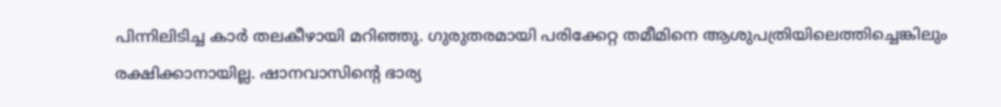പിന്നിലിടിച്ച കാർ തലകീഴായി മറിഞ്ഞു. ഗുരുതരമായി പരിക്കേറ്റ തമീമിനെ ആശുപത്രിയിലെത്തിച്ചെങ്കിലും രക്ഷിക്കാനായില്ല. ഷാനവാസിന്റെ ഭാര്യ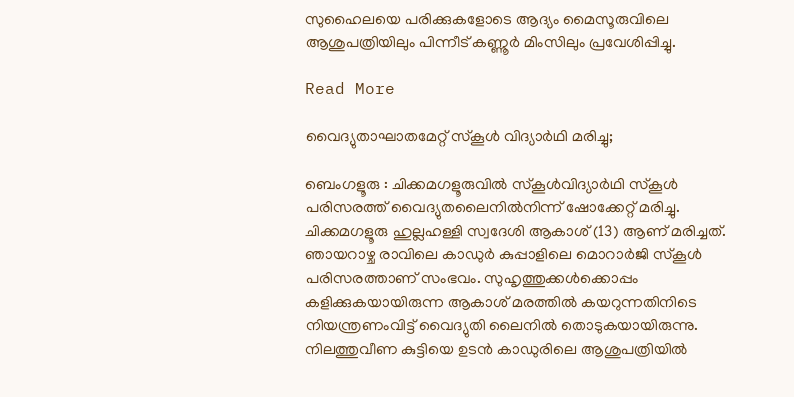സുഹൈലയെ പരിക്കുകളോടെ ആദ്യം മൈസൂരുവിലെ ആശുപത്രിയിലും പിന്നീട് കണ്ണൂർ മിംസിലും പ്രവേശിപ്പിച്ചു.

Read More

വൈദ്യുതാഘാതമേറ്റ് സ്കൂൾ വിദ്യാർഥി മരിച്ചു;

ബെംഗളൂരു : ചിക്കമഗളൂരുവിൽ സ്കൂൾവിദ്യാർഥി സ്കൂൾ പരിസരത്ത് വൈദ്യുതലൈനിൽനിന്ന് ഷോക്കേറ്റ് മരിച്ചു. ചിക്കമഗളൂരു ഹുല്ലഹള്ളി സ്വദേശി ആകാശ് (13) ആണ് മരിച്ചത്. ഞായറാഴ്ച രാവിലെ കാഡുർ കുപ്പാളിലെ മൊറാർജി സ്കൂൾ പരിസരത്താണ് സംഭവം. സുഹൃത്തുക്കൾക്കൊപ്പം കളിക്കുകയായിരുന്ന ആകാശ് മരത്തിൽ കയറുന്നതിനിടെ നിയന്ത്രണംവിട്ട് വൈദ്യുതി ലൈനിൽ തൊടുകയായിരുന്നു. നിലത്തുവീണ കുട്ടിയെ ഉടൻ കാഡുരിലെ ആശുപത്രിയിൽ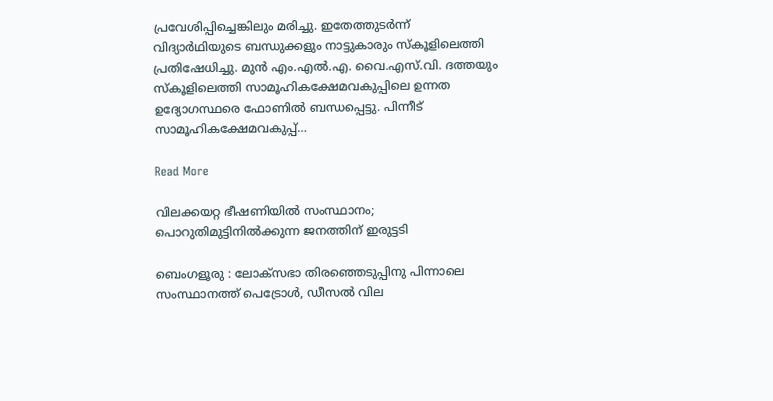പ്രവേശിപ്പിച്ചെങ്കിലും മരിച്ചു. ഇതേത്തുടർന്ന് വിദ്യാർഥിയുടെ ബന്ധുക്കളും നാട്ടുകാരും സ്കൂളിലെത്തി പ്രതിഷേധിച്ചു. മുൻ എം.എൽ.എ. വൈ.എസ്.വി. ദത്തയും സ്കൂളിലെത്തി സാമൂഹികക്ഷേമവകുപ്പിലെ ഉന്നത ഉദ്യോഗസ്ഥരെ ഫോണിൽ ബന്ധപ്പെട്ടു. പിന്നീട് സാമൂഹികക്ഷേമവകുപ്പ്…

Read More

വിലക്കയറ്റ ഭീഷണിയിൽ സംസ്ഥാനം; പൊറുതിമുട്ടിനിൽക്കുന്ന ജനത്തിന് ഇരുട്ടടി

ബെംഗളൂരു : ലോക്‌സഭാ തിരഞ്ഞെടുപ്പിനു പിന്നാലെ സംസ്ഥാനത്ത് പെട്രോൾ, ഡീസൽ വില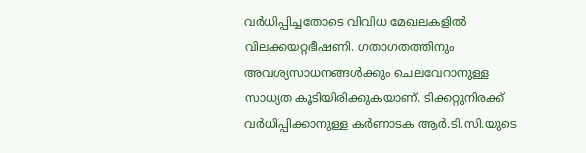വർധിപ്പിച്ചതോടെ വിവിധ മേഖലകളിൽ വിലക്കയറ്റഭീഷണി. ഗതാഗതത്തിനും അവശ്യസാധനങ്ങൾക്കും ചെലവേറാനുള്ള സാധ്യത കൂടിയിരിക്കുകയാണ്. ടിക്കറ്റുനിരക്ക് വർധിപ്പിക്കാനുള്ള കർണാടക ആർ.ടി.സി.യുടെ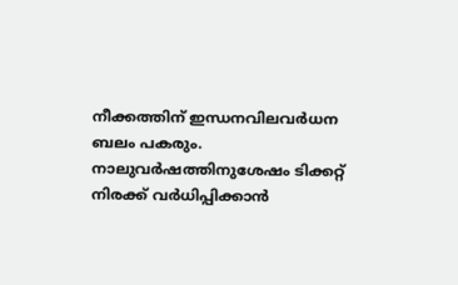നീക്കത്തിന് ഇന്ധനവിലവർധന ബലം പകരും. നാലുവർഷത്തിനുശേഷം ടിക്കറ്റ് നിരക്ക് വർധിപ്പിക്കാൻ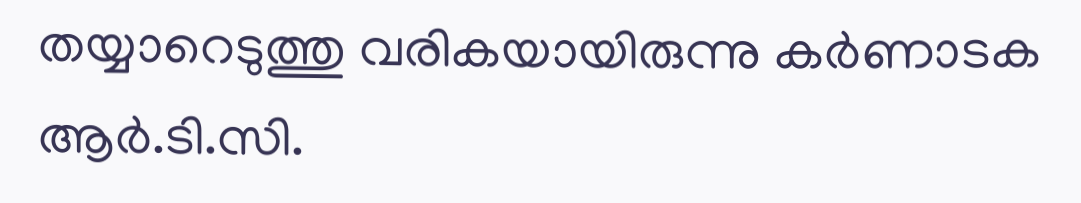തയ്യാറെടുത്തു വരികയായിരുന്നു കർണാടക ആർ.ടി.സി.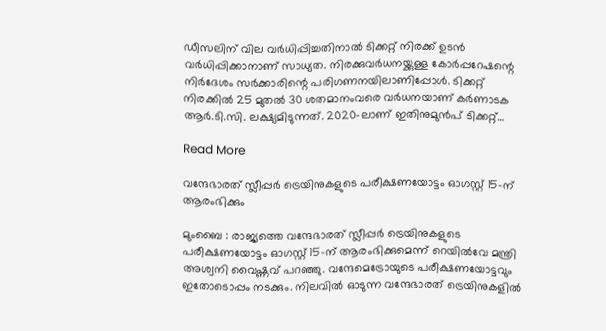ഡീസലിന് വില വർധിപ്പിച്ചതിനാൽ ടിക്കറ്റ് നിരക്ക് ഉടൻ വർധിപ്പിക്കാനാണ് സാധ്യത. നിരക്കുവർധനയ്ക്കുള്ള കോർപ്പറേഷന്റെ നിർദേശം സർക്കാരിന്റെ പരിഗണനയിലാണിപ്പോൾ. ടിക്കറ്റ് നിരക്കിൽ 25 മുതൽ 30 ശതമാനംവരെ വർധനയാണ് കർണാടക ആർ.ടി.സി. ലക്ഷ്യമിടുന്നത്. 2020-ലാണ് ഇതിനുമുൻപ് ടിക്കറ്റ്…

Read More

വന്ദേഭാരത് സ്ലീപ്പർ ട്രെയിനുകളുടെ പരീക്ഷണയോട്ടം ഓഗസ്റ്റ് 15-ന് ആരംഭിക്കും

മുംബൈ : രാജ്യത്തെ വന്ദേഭാരത് സ്ലീപ്പർ ട്രെയിനുകളുടെ പരീക്ഷണയോട്ടം ഓഗസ്റ്റ് 15-ന് ആരംഭിക്കുമെന്ന് റെയിൽവേ മന്ത്രി അശ്വനി വൈഷ്ണവ് പറഞ്ഞു. വന്ദേമെട്രോയുടെ പരീക്ഷണയോട്ടവും ഇതോടൊപ്പം നടക്കും. നിലവിൽ ഓടുന്ന വന്ദേഭാരത് ട്രെയിനുകളിൽ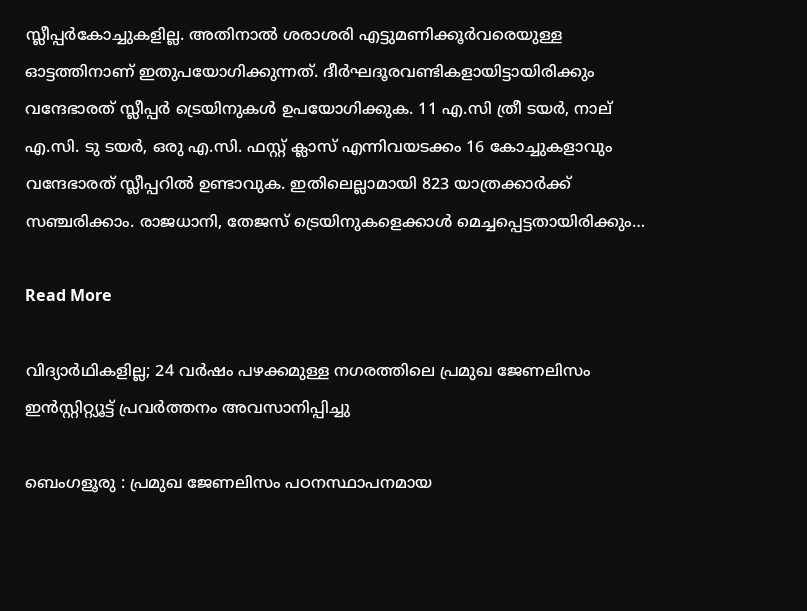സ്ലീപ്പർകോച്ചുകളില്ല. അതിനാൽ ശരാശരി എട്ടുമണിക്കൂർവരെയുള്ള ഓട്ടത്തിനാണ് ഇതുപയോഗിക്കുന്നത്. ദീർഘദൂരവണ്ടികളായിട്ടായിരിക്കും വന്ദേഭാരത് സ്ലീപ്പർ ട്രെയിനുകൾ ഉപയോഗിക്കുക. 11 എ.സി ത്രീ ടയർ, നാല് എ.സി. ടു ടയർ, ഒരു എ.സി. ഫസ്റ്റ് ക്ലാസ് എന്നിവയടക്കം 16 കോച്ചുകളാവും വന്ദേഭാരത് സ്ലീപ്പറിൽ ഉണ്ടാവുക. ഇതിലെല്ലാമായി 823 യാത്രക്കാർക്ക് സഞ്ചരിക്കാം. രാജധാനി, തേജസ് ട്രെയിനുകളെക്കാൾ മെച്ചപ്പെട്ടതായിരിക്കും…

Read More

വിദ്യാർഥികളില്ല; 24 വർഷം പഴക്കമുള്ള നഗരത്തിലെ പ്രമുഖ ജേണലിസം ഇൻസ്റ്റിറ്റ്യൂട്ട് പ്രവർത്തനം അവസാനിപ്പിച്ചു

ബെംഗളൂരു : പ്രമുഖ ജേണലിസം പഠനസ്ഥാപനമായ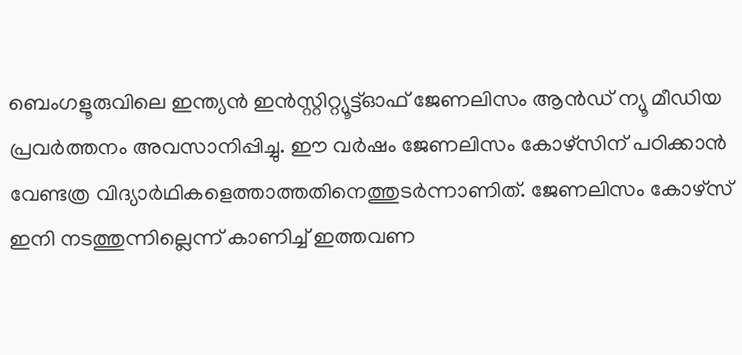ബെംഗളൂരുവിലെ ഇന്ത്യൻ ഇൻസ്റ്റിറ്റ്യൂട്ട്ഓഫ് ജേണലിസം ആൻഡ് ന്യൂ മീഡിയ പ്രവർത്തനം അവസാനിപ്പിച്ചു. ഈ വർഷം ജേണലിസം കോഴ്‌സിന് പഠിക്കാൻ വേണ്ടത്ര വിദ്യാർഥികളെത്താത്തതിനെത്തുടർന്നാണിത്. ജേണലിസം കോഴ്‌സ് ഇനി നടത്തുന്നില്ലെന്ന് കാണിച്ച് ഇത്തവണ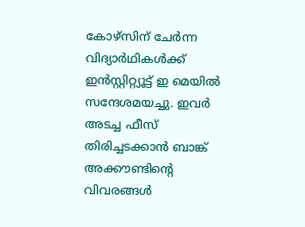കോഴ്‌സിന് ചേർന്ന വിദ്യാർഥികൾക്ക് ഇൻസ്റ്റിറ്റ്യൂട്ട് ഇ മെയിൽ സന്ദേശമയച്ചു. ഇവർ അടച്ച ഫീസ് തിരിച്ചടക്കാൻ ബാങ്ക് അക്കൗണ്ടിന്റെ വിവരങ്ങൾ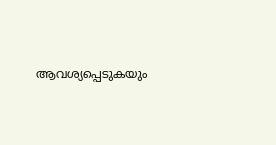ആവശ്യപ്പെടുകയും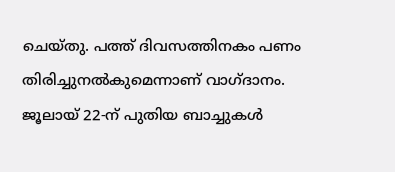ചെയ്തു. പത്ത് ദിവസത്തിനകം പണം തിരിച്ചുനൽകുമെന്നാണ് വാഗ്ദാനം. ജൂലായ് 22-ന് പുതിയ ബാച്ചുകൾ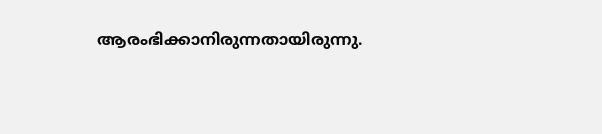ആരംഭിക്കാനിരുന്നതായിരുന്നു.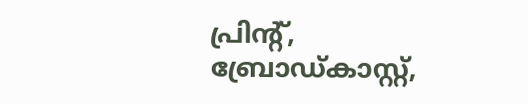പ്രിന്റ്, ബ്രോഡ്കാസ്റ്റ്,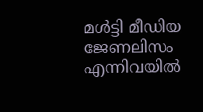മൾട്ടി മീഡിയ ജേണലിസം എന്നിവയിൽ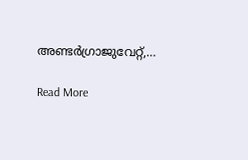അണ്ടർഗ്രാജുവേറ്റ്,…

Read More